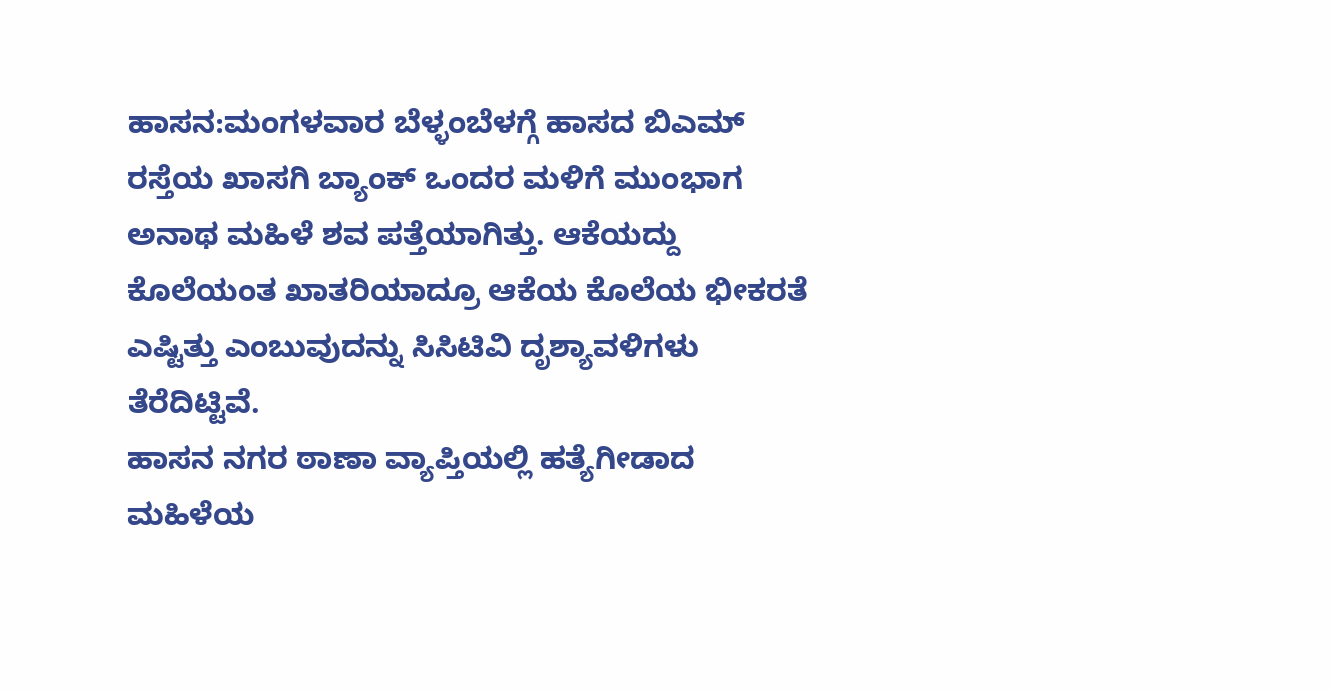ಹಾಸನ:ಮಂಗಳವಾರ ಬೆಳ್ಳಂಬೆಳಗ್ಗೆ ಹಾಸದ ಬಿಎಮ್ ರಸ್ತೆಯ ಖಾಸಗಿ ಬ್ಯಾಂಕ್ ಒಂದರ ಮಳಿಗೆ ಮುಂಭಾಗ ಅನಾಥ ಮಹಿಳೆ ಶವ ಪತ್ತೆಯಾಗಿತ್ತು. ಆಕೆಯದ್ದು ಕೊಲೆಯಂತ ಖಾತರಿಯಾದ್ರೂ ಆಕೆಯ ಕೊಲೆಯ ಭೀಕರತೆ ಎಷ್ಟಿತ್ತು ಎಂಬುವುದನ್ನು ಸಿಸಿಟಿವಿ ದೃಶ್ಯಾವಳಿಗಳು ತೆರೆದಿಟ್ಟಿವೆ.
ಹಾಸನ ನಗರ ಠಾಣಾ ವ್ಯಾಪ್ತಿಯಲ್ಲಿ ಹತ್ಯೆಗೀಡಾದ ಮಹಿಳೆಯ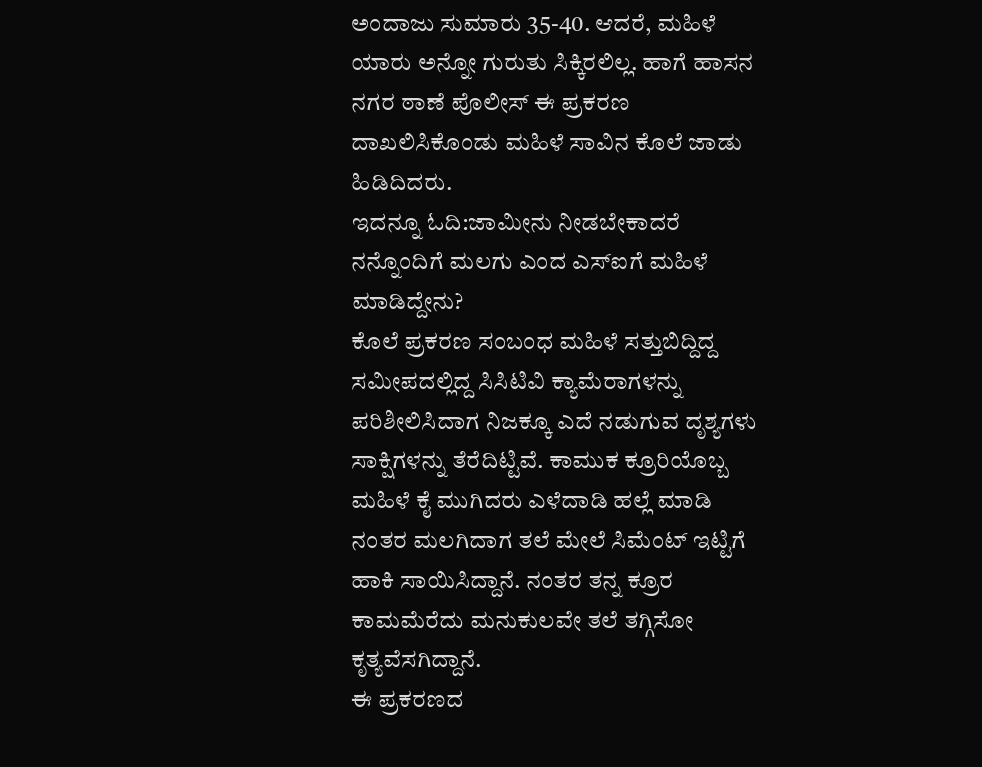ಅಂದಾಜು ಸುಮಾರು 35-40. ಆದರೆ, ಮಹಿಳೆ ಯಾರು ಅನ್ನೋ ಗುರುತು ಸಿಕ್ಕಿರಲಿಲ್ಲ. ಹಾಗೆ ಹಾಸನ ನಗರ ಠಾಣೆ ಪೊಲೀಸ್ ಈ ಪ್ರಕರಣ ದಾಖಲಿಸಿಕೊಂಡು ಮಹಿಳೆ ಸಾವಿನ ಕೊಲೆ ಜಾಡು ಹಿಡಿದಿದರು.
ಇದನ್ನೂ ಓದಿ:ಜಾಮೀನು ನೀಡಬೇಕಾದರೆ ನನ್ನೊಂದಿಗೆ ಮಲಗು ಎಂದ ಎಸ್ಐಗೆ ಮಹಿಳೆ ಮಾಡಿದ್ದೇನು?
ಕೊಲೆ ಪ್ರಕರಣ ಸಂಬಂಧ ಮಹಿಳೆ ಸತ್ತುಬಿದ್ದಿದ್ದ ಸಮೀಪದಲ್ಲಿದ್ದ ಸಿಸಿಟಿವಿ ಕ್ಯಾಮೆರಾಗಳನ್ನು ಪರಿಶೀಲಿಸಿದಾಗ ನಿಜಕ್ಕೂ ಎದೆ ನಡುಗುವ ದೃಶ್ಯಗಳು ಸಾಕ್ಷಿಗಳನ್ನು ತೆರೆದಿಟ್ಟಿವೆ. ಕಾಮುಕ ಕ್ರೂರಿಯೊಬ್ಬ ಮಹಿಳೆ ಕೈ ಮುಗಿದರು ಎಳೆದಾಡಿ ಹಲ್ಲೆ ಮಾಡಿ ನಂತರ ಮಲಗಿದಾಗ ತಲೆ ಮೇಲೆ ಸಿಮೆಂಟ್ ಇಟ್ಟಿಗೆ ಹಾಕಿ ಸಾಯಿಸಿದ್ದಾನೆ. ನಂತರ ತನ್ನ ಕ್ರೂರ ಕಾಮಮೆರೆದು ಮನುಕುಲವೇ ತಲೆ ತಗ್ಗಿಸೋ ಕೃತ್ಯವೆಸಗಿದ್ದಾನೆ.
ಈ ಪ್ರಕರಣದ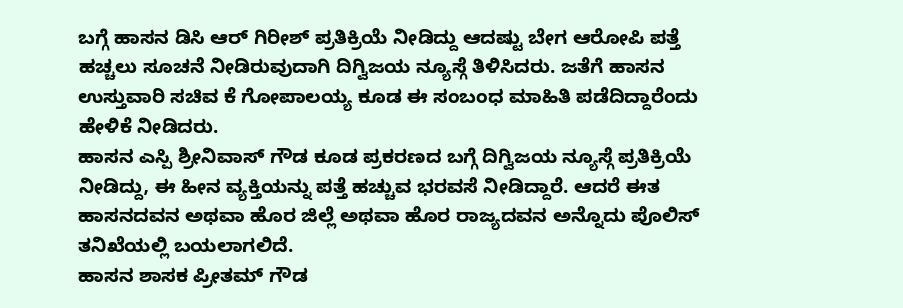ಬಗ್ಗೆ ಹಾಸನ ಡಿಸಿ ಆರ್ ಗಿರೀಶ್ ಪ್ರತಿಕ್ರಿಯೆ ನೀಡಿದ್ದು ಆದಷ್ಟು ಬೇಗ ಆರೋಪಿ ಪತ್ತೆ ಹಚ್ಚಲು ಸೂಚನೆ ನೀಡಿರುವುದಾಗಿ ದಿಗ್ವಿಜಯ ನ್ಯೂಸ್ಗೆ ತಿಳಿಸಿದರು. ಜತೆಗೆ ಹಾಸನ ಉಸ್ತುವಾರಿ ಸಚಿವ ಕೆ ಗೋಪಾಲಯ್ಯ ಕೂಡ ಈ ಸಂಬಂಧ ಮಾಹಿತಿ ಪಡೆದಿದ್ದಾರೆಂದು ಹೇಳಿಕೆ ನೀಡಿದರು.
ಹಾಸನ ಎಸ್ಪಿ ಶ್ರೀನಿವಾಸ್ ಗೌಡ ಕೂಡ ಪ್ರಕರಣದ ಬಗ್ಗೆ ದಿಗ್ವಿಜಯ ನ್ಯೂಸ್ಗೆ ಪ್ರತಿಕ್ರಿಯೆ ನೀಡಿದ್ದು, ಈ ಹೀನ ವ್ಯಕ್ತಿಯನ್ನು ಪತ್ತೆ ಹಚ್ಚುವ ಭರವಸೆ ನೀಡಿದ್ದಾರೆ. ಆದರೆ ಈತ ಹಾಸನದವನ ಅಥವಾ ಹೊರ ಜಿಲ್ಲೆ ಅಥವಾ ಹೊರ ರಾಜ್ಯದವನ ಅನ್ನೊದು ಪೊಲಿಸ್ ತನಿಖೆಯಲ್ಲಿ ಬಯಲಾಗಲಿದೆ.
ಹಾಸನ ಶಾಸಕ ಪ್ರೀತಮ್ ಗೌಡ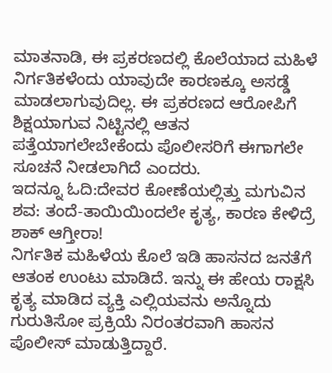ಮಾತನಾಡಿ, ಈ ಪ್ರಕರಣದಲ್ಲಿ ಕೊಲೆಯಾದ ಮಹಿಳೆ ನಿರ್ಗತಿಕಳೆಂದು ಯಾವುದೇ ಕಾರಣಕ್ಕೂ ಅಸಡ್ಡೆ ಮಾಡಲಾಗುವುದಿಲ್ಲ. ಈ ಪ್ರಕರಣದ ಆರೋಪಿಗೆ ಶಿಕ್ಷಯಾಗುವ ನಿಟ್ಟಿನಲ್ಲಿ ಆತನ ಪತ್ತೆಯಾಗಲೇಬೇಕೆಂದು ಪೊಲೀಸರಿಗೆ ಈಗಾಗಲೇ ಸೂಚನೆ ನೀಡಲಾಗಿದೆ ಎಂದರು.
ಇದನ್ನೂ ಓದಿ:ದೇವರ ಕೋಣೆಯಲ್ಲಿತ್ತು ಮಗುವಿನ ಶವ: ತಂದೆ-ತಾಯಿಯಿಂದಲೇ ಕೃತ್ಯ, ಕಾರಣ ಕೇಳಿದ್ರೆ ಶಾಕ್ ಆಗ್ತೀರಾ!
ನಿರ್ಗತಿಕ ಮಹಿಳೆಯ ಕೊಲೆ ಇಡಿ ಹಾಸನದ ಜನತೆಗೆ ಆತಂಕ ಉಂಟು ಮಾಡಿದೆ. ಇನ್ನು ಈ ಹೇಯ ರಾಕ್ಷಸಿ ಕೃತ್ಯ ಮಾಡಿದ ವ್ಯಕ್ತಿ ಎಲ್ಲಿಯವನು ಅನ್ನೊದು ಗುರುತಿಸೋ ಪ್ರಕ್ರಿಯೆ ನಿರಂತರವಾಗಿ ಹಾಸನ ಪೊಲೀಸ್ ಮಾಡುತ್ತಿದ್ದಾರೆ.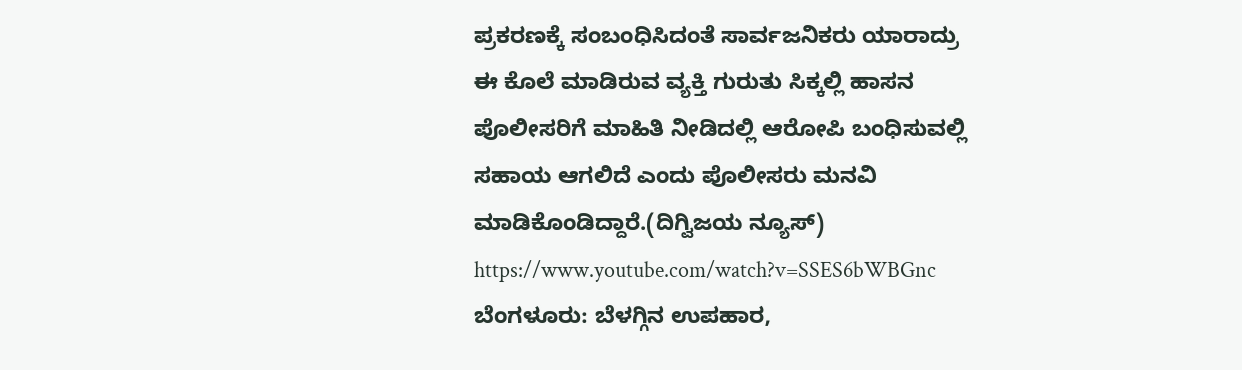ಪ್ರಕರಣಕ್ಕೆ ಸಂಬಂಧಿಸಿದಂತೆ ಸಾರ್ವಜನಿಕರು ಯಾರಾದ್ರು ಈ ಕೊಲೆ ಮಾಡಿರುವ ವ್ಯಕ್ತಿ ಗುರುತು ಸಿಕ್ಕಲ್ಲಿ ಹಾಸನ ಪೊಲೀಸರಿಗೆ ಮಾಹಿತಿ ನೀಡಿದಲ್ಲಿ ಆರೋಪಿ ಬಂಧಿಸುವಲ್ಲಿ ಸಹಾಯ ಆಗಲಿದೆ ಎಂದು ಪೊಲೀಸರು ಮನವಿ ಮಾಡಿಕೊಂಡಿದ್ದಾರೆ.(ದಿಗ್ವಿಜಯ ನ್ಯೂಸ್)
https://www.youtube.com/watch?v=SSES6bWBGnc
ಬೆಂಗಳೂರು: ಬೆಳಗ್ಗಿನ ಉಪಹಾರ,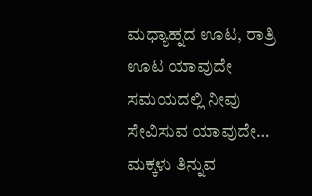ಮಧ್ಯಾಹ್ನದ ಊಟ, ರಾತ್ರಿ ಊಟ ಯಾವುದೇ ಸಮಯದಲ್ಲಿ ನೀವು ಸೇವಿಸುವ ಯಾವುದೇ…
ಮಕ್ಕಳು ತಿನ್ನುವ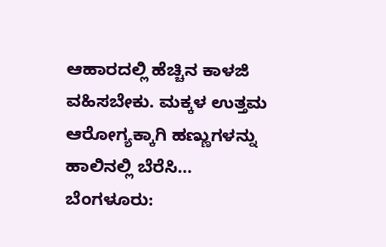ಆಹಾರದಲ್ಲಿ ಹೆಚ್ಚಿನ ಕಾಳಜಿ ವಹಿಸಬೇಕು. ಮಕ್ಕಳ ಉತ್ತಮ ಆರೋಗ್ಯಕ್ಕಾಗಿ ಹಣ್ಣುಗಳನ್ನು ಹಾಲಿನಲ್ಲಿ ಬೆರೆಸಿ…
ಬೆಂಗಳೂರು: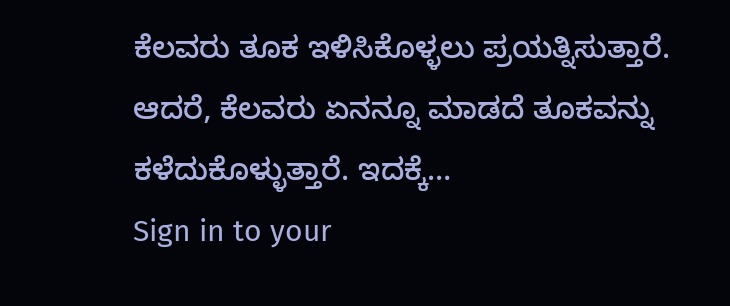ಕೆಲವರು ತೂಕ ಇಳಿಸಿಕೊಳ್ಳಲು ಪ್ರಯತ್ನಿಸುತ್ತಾರೆ. ಆದರೆ, ಕೆಲವರು ಏನನ್ನೂ ಮಾಡದೆ ತೂಕವನ್ನು ಕಳೆದುಕೊಳ್ಳುತ್ತಾರೆ. ಇದಕ್ಕೆ…
Sign in to your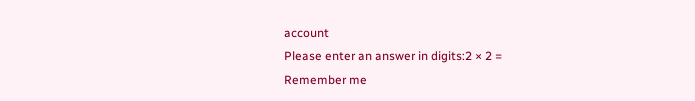account
Please enter an answer in digits:2 × 2 =
Remember me